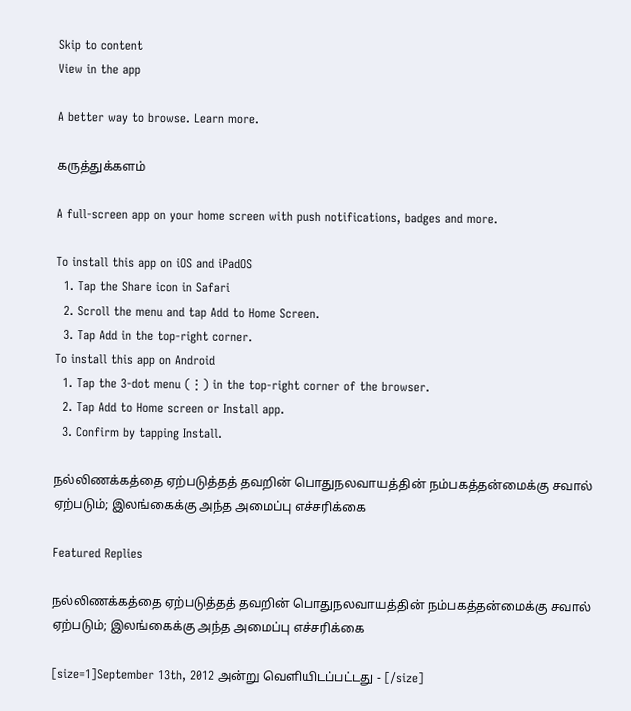Skip to content
View in the app

A better way to browse. Learn more.

கருத்துக்களம்

A full-screen app on your home screen with push notifications, badges and more.

To install this app on iOS and iPadOS
  1. Tap the Share icon in Safari
  2. Scroll the menu and tap Add to Home Screen.
  3. Tap Add in the top-right corner.
To install this app on Android
  1. Tap the 3-dot menu (⋮) in the top-right corner of the browser.
  2. Tap Add to Home screen or Install app.
  3. Confirm by tapping Install.

நல்லிணக்கத்தை ஏற்படுத்தத் தவறின் பொதுநலவாயத்தின் நம்பகத்தன்மைக்கு சவால் ஏற்படும்; இலங்கைக்கு அந்த அமைப்பு எச்சரிக்கை

Featured Replies

நல்லிணக்கத்தை ஏற்படுத்தத் தவறின் பொதுநலவாயத்தின் நம்பகத்தன்மைக்கு சவால் ஏற்படும்; இலங்கைக்கு அந்த அமைப்பு எச்சரிக்கை

[size=1]September 13th, 2012 அன்று வெளியிடப்பட்டது - [/size]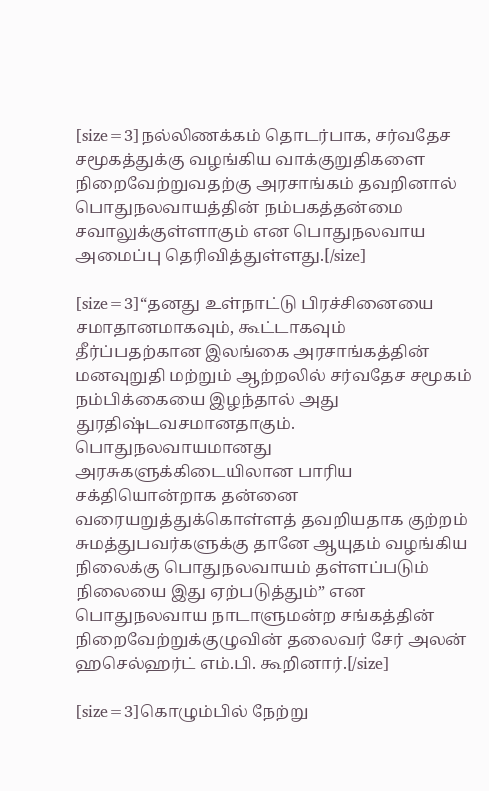[size=3]நல்லிணக்கம் தொடர்பாக, சர்வதேச சமூகத்துக்கு வழங்கிய வாக்குறுதிகளை நிறைவேற்றுவதற்கு அரசாங்கம் தவறினால் பொதுநலவாயத்தின் நம்பகத்தன்மை சவாலுக்குள்ளாகும் என பொதுநலவாய அமைப்பு தெரிவித்துள்ளது.[/size]

[size=3]“தனது உள்நாட்டு பிரச்சினையை சமாதானமாகவும், கூட்டாகவும் தீர்ப்பதற்கான இலங்கை அரசாங்கத்தின் மனவுறுதி மற்றும் ஆற்றலில் சர்வதேச சமூகம் நம்பிக்கையை இழந்தால் அது துரதிஷ்டவசமானதாகும். பொதுநலவாயமானது அரசுகளுக்கிடையிலான பாரிய சக்தியொன்றாக தன்னை வரையறுத்துக்கொள்ளத் தவறியதாக குற்றம் சுமத்துபவர்களுக்கு தானே ஆயுதம் வழங்கிய நிலைக்கு பொதுநலவாயம் தள்ளப்படும் நிலையை இது ஏற்படுத்தும்” என பொதுநலவாய நாடாளுமன்ற சங்கத்தின் நிறைவேற்றுக்குழுவின் தலைவர் சேர் அலன் ஹசெல்ஹர்ட் எம்.பி. கூறினார்.[/size]

[size=3]கொழும்பில் நேற்று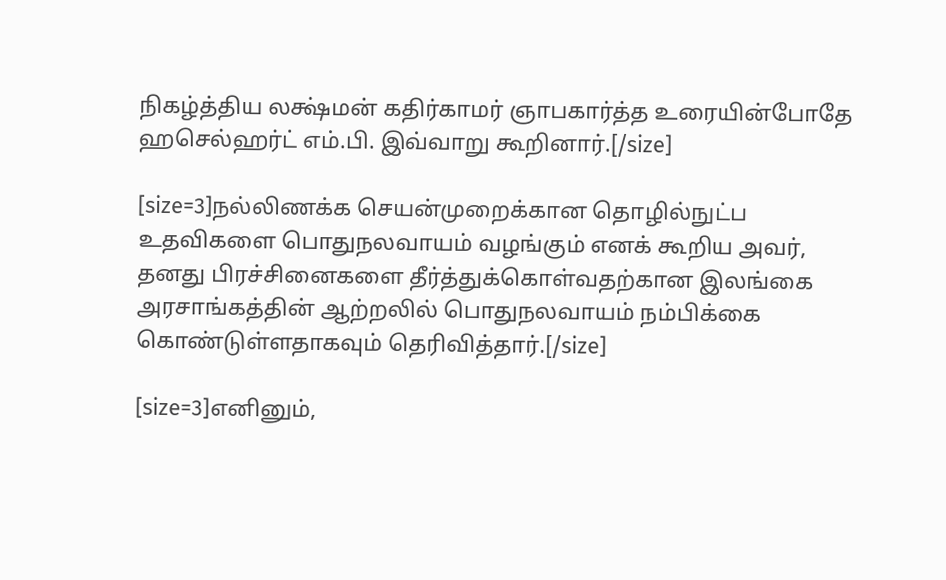நிகழ்த்திய லக்ஷ்மன் கதிர்காமர் ஞாபகார்த்த உரையின்போதே ஹசெல்ஹர்ட் எம்.பி. இவ்வாறு கூறினார்.[/size]

[size=3]நல்லிணக்க செயன்முறைக்கான தொழில்நுட்ப உதவிகளை பொதுநலவாயம் வழங்கும் எனக் கூறிய அவர், தனது பிரச்சினைகளை தீர்த்துக்கொள்வதற்கான இலங்கை அரசாங்கத்தின் ஆற்றலில் பொதுநலவாயம் நம்பிக்கை கொண்டுள்ளதாகவும் தெரிவித்தார்.[/size]

[size=3]எனினும்,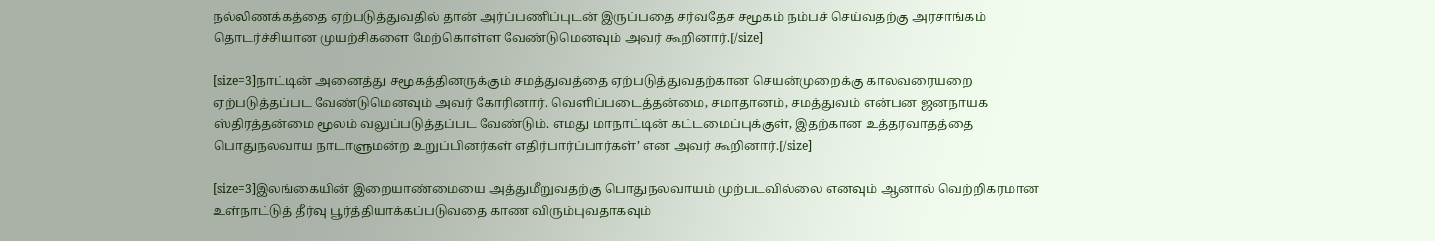நல்லிணக்கத்தை ஏற்படுத்துவதில் தான் அர்ப்பணிப்புடன் இருப்பதை சர்வதேச சமூகம் நம்பச் செய்வதற்கு அரசாங்கம் தொடர்ச்சியான முயற்சிகளை மேற்கொள்ள வேண்டுமெனவும் அவர் கூறினார்.[/size]

[size=3]நாட்டின் அனைத்து சமூகத்தினருக்கும் சமத்துவத்தை ஏற்படுத்துவதற்கான செயன்முறைக்கு காலவரையறை ஏற்படுத்தப்பட வேண்டுமெனவும் அவர் கோரினார். வெளிப்படைத்தன்மை, சமாதானம், சமத்துவம் என்பன ஜனநாயக ஸ்திரத்தன்மை மூலம் வலுப்படுத்தப்பட வேண்டும். எமது மாநாட்டின் கட்டமைப்புக்குள், இதற்கான உத்தரவாதத்தை பொதுநலவாய நாடாளுமன்ற உறுப்பினர்கள் எதிர்பார்ப்பார்கள்’ என அவர் கூறினார்.[/size]

[size=3]இலங்கையின் இறையாண்மையை அத்துமீறுவதற்கு பொதுநலவாயம் முற்படவில்லை எனவும் ஆனால் வெற்றிகரமான உள்நாட்டுத் தீர்வு பூர்த்தியாக்கப்படுவதை காண விரும்புவதாகவும்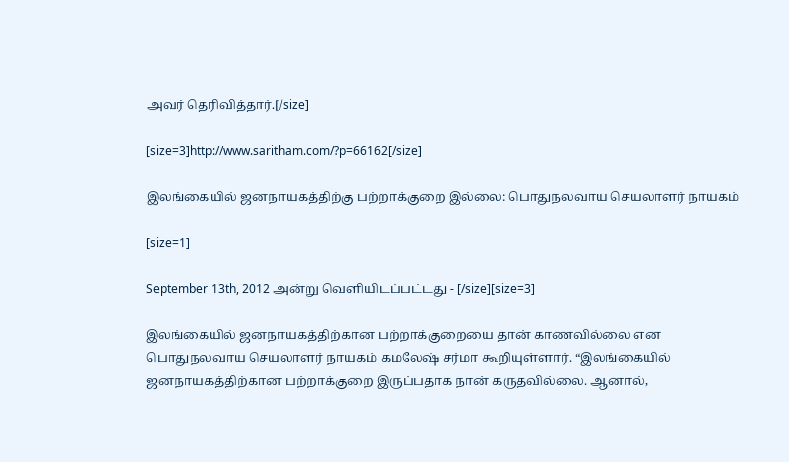அவர் தெரிவித்தார்.[/size]

[size=3]http://www.saritham.com/?p=66162[/size]

இலங்கையில் ஜனநாயகத்திற்கு பற்றாக்குறை இல்லை: பொதுநலவாய செயலாளர் நாயகம்

[size=1]

September 13th, 2012 அன்று வெளியிடப்பட்டது - [/size][size=3]

இலங்கையில் ஜனநாயகத்திற்கான பற்றாக்குறையை தான் காணவில்லை என பொதுநலவாய செயலாளர் நாயகம் கமலேஷ் சர்மா கூறியுள்ளார். “இலங்கையில் ஜனநாயகத்திற்கான பற்றாக்குறை இருப்பதாக நான் கருதவில்லை. ஆனால்,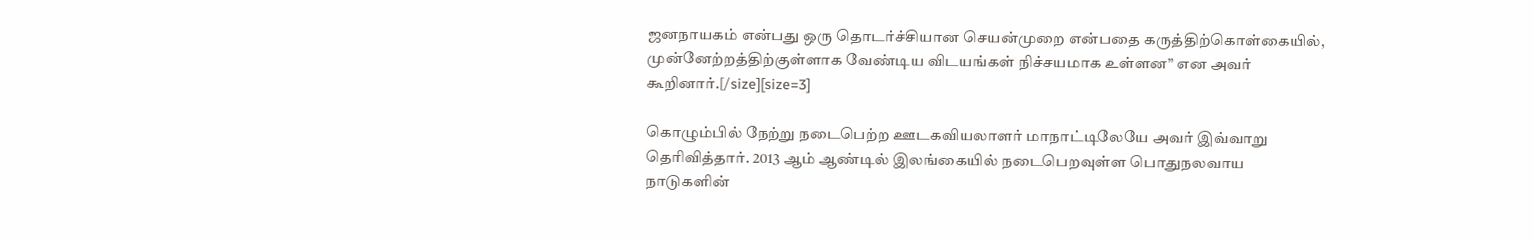ஜனநாயகம் என்பது ஒரு தொடர்ச்சியான செயன்முறை என்பதை கருத்திற்கொள்கையில், முன்னேற்றத்திற்குள்ளாக வேண்டிய விடயங்கள் நிச்சயமாக உள்ளன” என அவர் கூறினார்.[/size][size=3]

கொழும்பில் நேற்று நடைபெற்ற ஊடகவியலாளர் மாநாட்டிலேயே அவர் இவ்வாறு தெரிவித்தார். 2013 ஆம் ஆண்டில் இலங்கையில் நடைபெறவுள்ள பொதுநலவாய நாடுகளின்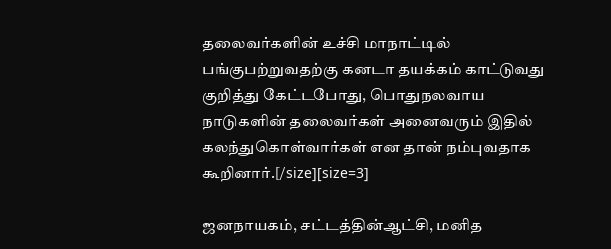தலைவர்களின் உச்சி மாநாட்டில் பங்குபற்றுவதற்கு கனடா தயக்கம் காட்டுவது குறித்து கேட்டபோது, பொதுநலவாய நாடுகளின் தலைவர்கள் அனைவரும் இதில் கலந்துகொள்வார்கள் என தான் நம்புவதாக கூறினார்.[/size][size=3]

ஜனநாயகம், சட்டத்தின்ஆட்சி, மனித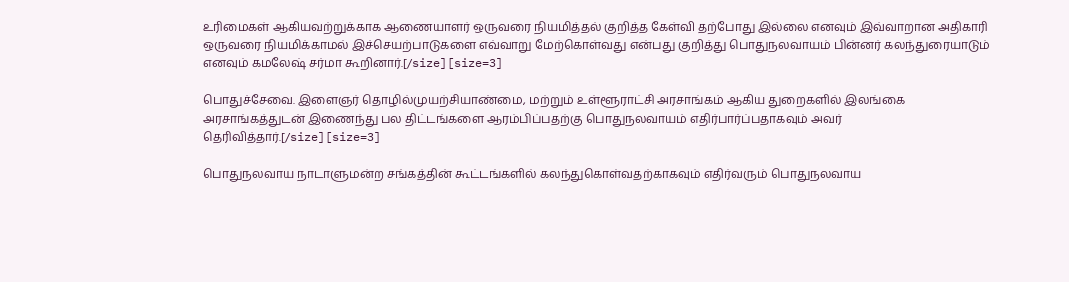உரிமைகள் ஆகியவற்றுக்காக ஆணையாளர் ஒருவரை நியமித்தல் குறித்த கேள்வி தற்போது இல்லை எனவும் இவ்வாறான அதிகாரி ஒருவரை நியமிக்காமல் இச்செயற்பாடுகளை எவ்வாறு மேற்கொள்வது என்பது குறித்து பொதுநலவாயம் பின்னர் கலந்துரையாடும் எனவும் கமலேஷ் சர்மா கூறினார்.[/size][size=3]

பொதுச்சேவை. இளைஞர் தொழில்முயற்சியாண்மை, மற்றும் உள்ளூராட்சி அரசாங்கம் ஆகிய துறைகளில் இலங்கை அரசாங்கத்துடன் இணைந்து பல திட்டங்களை ஆரம்பிப்பதற்கு பொதுநலவாயம் எதிர்பார்ப்பதாகவும் அவர் தெரிவித்தார்.[/size][size=3]

பொதுநலவாய நாடாளுமன்ற சங்கத்தின் கூட்டங்களில் கலந்துகொள்வதற்காகவும் எதிர்வரும் பொதுநலவாய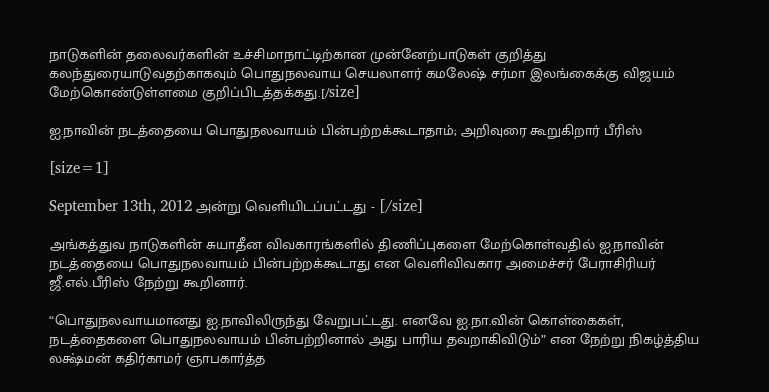நாடுகளின் தலைவர்களின் உச்சிமாநாட்டிற்கான முன்னேற்பாடுகள் குறித்து கலந்துரையாடுவதற்காகவும் பொதுநலவாய செயலாளர் கமலேஷ் சர்மா இலங்கைக்கு விஜயம் மேற்கொண்டுள்ளமை குறிப்பிடத்தக்கது.[/size]

ஐ.நாவின் நடத்தையை பொதுநலவாயம் பின்பற்றக்கூடாதாம்; அறிவுரை கூறுகிறார் பீரிஸ்

[size=1]

September 13th, 2012 அன்று வெளியிடப்பட்டது - [/size]

அங்கத்துவ நாடுகளின் சுயாதீன விவகாரங்களில் திணிப்புகளை மேற்கொள்வதில் ஐ.நாவின் நடத்தையை பொதுநலவாயம் பின்பற்றக்கூடாது என வெளிவிவகார அமைச்சர் பேராசிரியர் ஜீ.எல்.பீரிஸ் நேற்று கூறினார்.

“பொதுநலவாயமானது ஐ.நாவிலிருந்து வேறுபட்டது. எனவே ஐ.நா.வின் கொள்கைகள், நடத்தைகளை பொதுநலவாயம் பின்பற்றினால் அது பாரிய தவறாகிவிடும்” என நேற்று நிகழ்த்திய லக்ஷ்மன் கதிர்காமர் ஞாபகார்த்த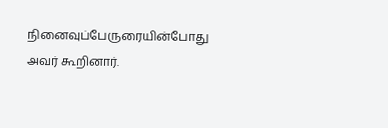நினைவுப்பேருரையின்போது அவர் கூறினார்.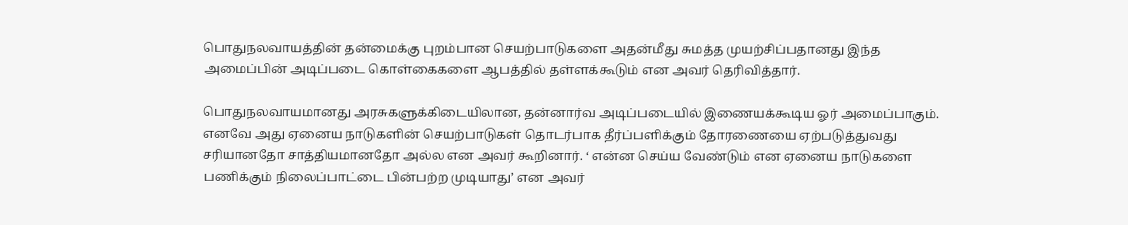பொதுநலவாயத்தின் தன்மைக்கு புறம்பான செயற்பாடுகளை அதன்மீது சுமத்த முயற்சிப்பதானது இந்த அமைப்பின் அடிப்படை கொள்கைகளை ஆபத்தில் தள்ளக்கூடும் என அவர் தெரிவித்தார்.

பொதுநலவாயமானது அரசுகளுக்கிடையிலான, தன்னார்வ அடிப்படையில் இணையக்கூடிய ஓர் அமைப்பாகும். எனவே அது ஏனைய நாடுகளின் செயற்பாடுகள் தொடர்பாக தீர்ப்பளிக்கும் தோரணையை ஏற்படுத்துவது சரியானதோ சாத்தியமானதோ அல்ல என அவர் கூறினார். ‘ என்ன செய்ய வேண்டும் என ஏனைய நாடுகளை பணிக்கும் நிலைப்பாட்டை பின்பற்ற முடியாது’ என அவர்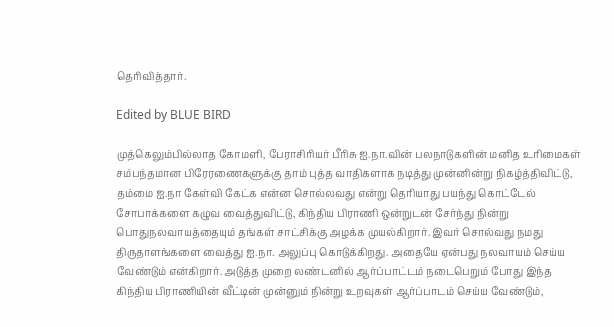தெரிவித்தார்.

Edited by BLUE BIRD

முத்கெலும்பில்லாத கோமளி, பேராசிரியர் பீரிசு ஐ.நா.வின் பலநாடுகளின் மனித உரிமைகள் சம்பந்தமான பிரேரணைகளுக்கு தாம் புத்த வாதிகளாக நடித்து முன்னின்று நிகழ்த்திவிட்டு, தம்மை ஐ.நா கேள்வி கேட்க என்ன சொல்லவது என்று தெரியாது பயந்து கொட்டேல் சோபாக்களை கழுவ வைத்துவிட்டு, கிந்திய பிராணி ஒன்றுடன் சேர்ந்து நின்று பொதுநலவாயத்தையும் தங்கள் சாட்சிக்கு அழக்க முயல்கிறார். இவர் சொல்வது நமது திருதாளங்களை வைத்து ஐ.நா. அலுப்பு கொடுக்கிறது. அதையே ஏன்பது நலவாயம் செய்ய வேண்டும் என்கிறார். அடுத்த முறை லண்டனில் ஆர்ப்பாட்டம் நடைபெறும் போது இந்த கிந்திய பிராணியின் வீட்டின் முன்னும் நின்று உறவுகள் ஆர்ப்பாடம் செய்ய வேண்டும்,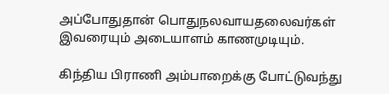அப்போதுதான் பொதுநலவாயதலைவர்கள் இவரையும் அடையாளம் காணமுடியும்.

கிந்திய பிராணி அம்பாறைக்கு போட்டுவந்து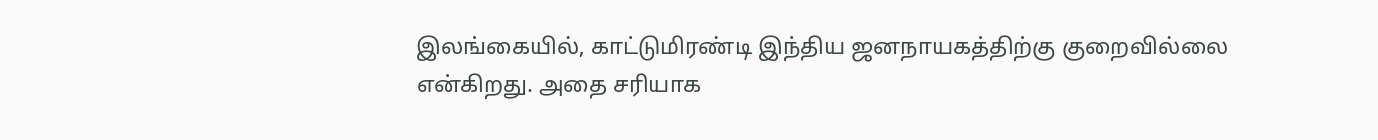இலங்கையில், காட்டுமிரண்டி இந்திய ஜனநாயகத்திற்கு குறைவில்லை என்கிறது. அதை சரியாக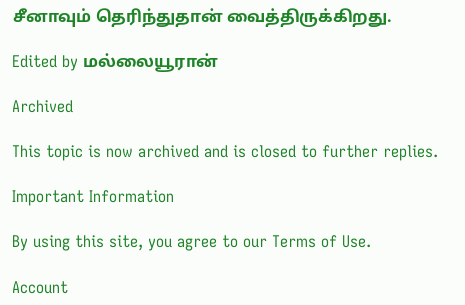சீனாவும் தெரிந்துதான் வைத்திருக்கிறது.

Edited by மல்லையூரான்

Archived

This topic is now archived and is closed to further replies.

Important Information

By using this site, you agree to our Terms of Use.

Account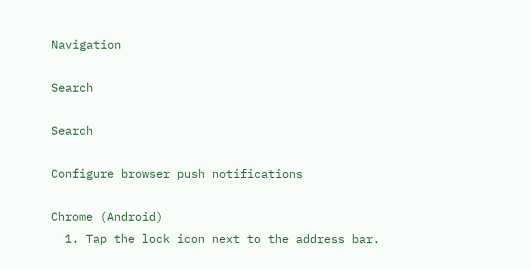Navigation

Search

Search

Configure browser push notifications

Chrome (Android)
  1. Tap the lock icon next to the address bar.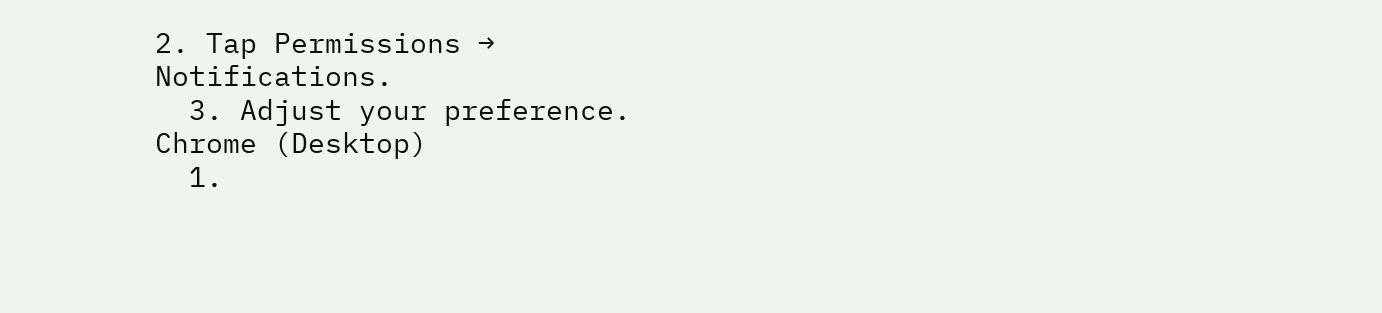2. Tap Permissions → Notifications.
  3. Adjust your preference.
Chrome (Desktop)
  1.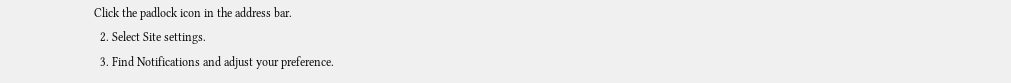Click the padlock icon in the address bar.
  2. Select Site settings.
  3. Find Notifications and adjust your preference.